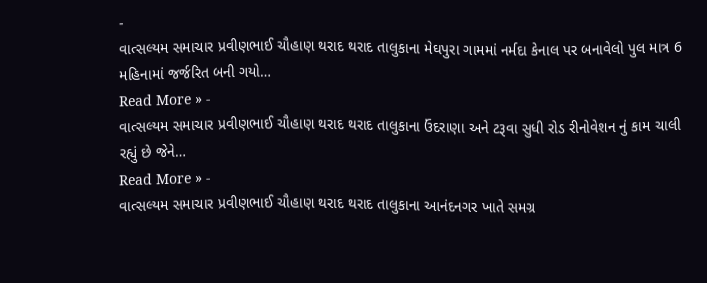-
વાત્સલ્યમ સમાચાર પ્રવીણભાઈ ચૌહાણ થરાદ થરાદ તાલુકાના મેઘપુરા ગામમાં નર્મદા કેનાલ પર બનાવેલો પુલ માત્ર 6 મહિનામાં જર્જરિત બની ગયો…
Read More » -
વાત્સલ્યમ સમાચાર પ્રવીણભાઈ ચૌહાણ થરાદ થરાદ તાલુકાના ઉંદરાણા અને ટરૂવા સુધી રોડ રીનોવેશન નું કામ ચાલી રહ્યું છે જેને…
Read More » -
વાત્સલ્યમ સમાચાર પ્રવીણભાઈ ચૌહાણ થરાદ થરાદ તાલુકાના આનંદનગર ખાતે સમગ્ર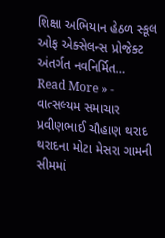શિક્ષા અભિયાન હેઠળ સ્કૂલ ઓફ એક્સેલન્સ પ્રોજેક્ટ અંતર્ગત નવનિર્મિત…
Read More » -
વાત્સલ્યમ સમાચાર પ્રવીણભાઈ ચૌહાણ થરાદ થરાદના મોટા મેસરા ગામની સીમમાં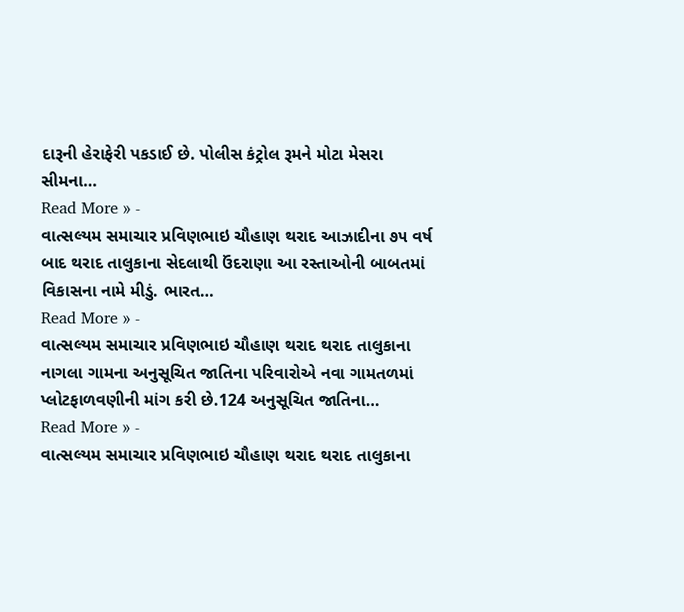દારૂની હેરાફેરી પકડાઈ છે. પોલીસ કંટ્રોલ રૂમને મોટા મેસરા સીમના…
Read More » -
વાત્સલ્યમ સમાચાર પ્રવિણભાઇ ચૌહાણ થરાદ આઝાદીના ૭૫ વર્ષ બાદ થરાદ તાલુકાના સેદલાથી ઉંદરાણા આ રસ્તાઓની બાબતમાં વિકાસના નામે મીડું. ભારત…
Read More » -
વાત્સલ્યમ સમાચાર પ્રવિણભાઇ ચૌહાણ થરાદ થરાદ તાલુકાના નાગલા ગામના અનુસૂચિત જાતિના પરિવારોએ નવા ગામતળમાં પ્લોટફાળવણીની માંગ કરી છે.124 અનુસૂચિત જાતિના…
Read More » -
વાત્સલ્યમ સમાચાર પ્રવિણભાઇ ચૌહાણ થરાદ થરાદ તાલુકાના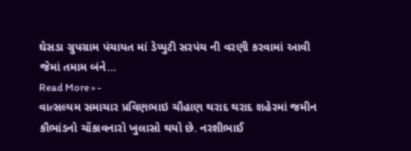ઘેસડા ગ્રુપગ્રામ પંચાયત માં ડેપ્યુટી સરપંચ ની વરણી કરવામાં આવી જેમાં તમામ બંને…
Read More » -
વાત્સલ્યમ સમાચાર પ્રવિણભાઇ ચૌહાણ થરાદ થરાદ શહેરમાં જમીન કૌભાંડનો ચોંકાવનારો ખુલાસો થયો છે. નરશીભાઈ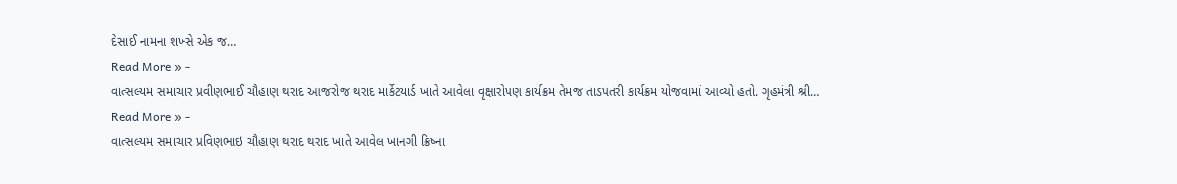દેસાઈ નામના શખ્સે એક જ…
Read More » -
વાત્સલ્યમ સમાચાર પ્રવીણભાઈ ચૌહાણ થરાદ આજરોજ થરાદ માર્કેટયાર્ડ ખાતે આવેલા વૃક્ષારોપણ કાર્યક્રમ તેમજ તાડપતરી કાર્યક્રમ યોજવામાં આવ્યો હતો. ગૃહમંત્રી શ્રી…
Read More » -
વાત્સલ્યમ સમાચાર પ્રવિણભાઇ ચૌહાણ થરાદ થરાદ ખાતે આવેલ ખાનગી ક્રિષ્ના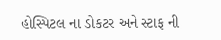હોસ્પિટલ ના ડોકટર અને સ્ટાફ ની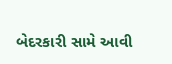બેદરકારી સામે આવી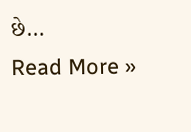છે…
Read More »